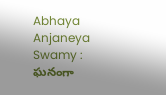Abhaya Anjaneya Swamy : ఘనంగా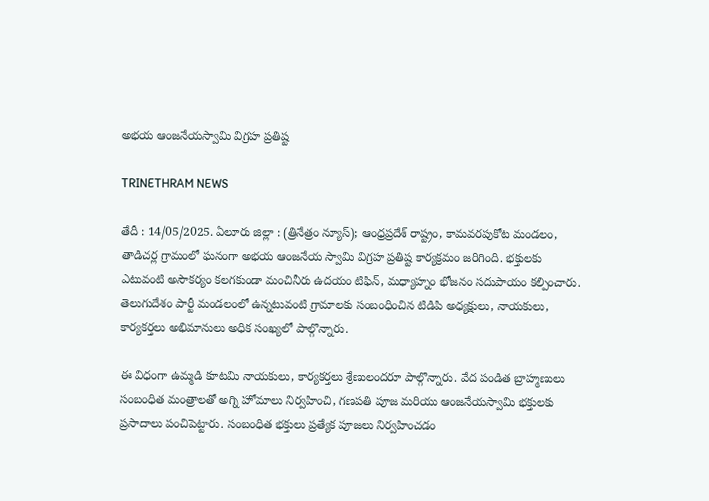అభయ ఆంజనేయస్వామి విగ్రహ ప్రతిష్ట

TRINETHRAM NEWS

తేదీ : 14/05/2025. ఏలూరు జిల్లా : (త్రినేత్రం న్యూస్); ఆంధ్రప్రదేశ్ రాష్ట్రం, కామవరపుకోట మండలం, తాడిచర్ల గ్రామంలో ఘనంగా అభయ ఆంజనేయ స్వామి విగ్రహ ప్రతిష్ట కార్యక్రమం జరిగింది. భక్తులకు ఎటువంటి అసౌకర్యం కలగకుండా మంచినీరు ఉదయం టిఫిన్, మధ్యాహ్నం భోజనం సదుపాయం కల్పించారు. తెలుగుదేశం పార్టీ మండలంలో ఉన్నటువంటి గ్రామాలకు సంబంధించిన టిడిపి అధ్యక్షులు, నాయకులు, కార్యకర్తలు అభిమానులు అధిక సంఖ్యలో పాల్గొన్నారు.

ఈ విధంగా ఉమ్మడి కూటమి నాయకులు, కార్యకర్తలు శ్రేణులందరూ పాల్గొన్నారు. వేద పండిత బ్రాహ్మణులు సంబంధిత మంత్రాలతో అగ్ని హోమాలు నిర్వహించి, గణపతి పూజ మరియు ఆంజనేయస్వామి భక్తులకు ప్రసాదాలు పంచిపెట్టారు. సంబంధిత భక్తులు ప్రత్యేక పూజలు నిర్వహించడం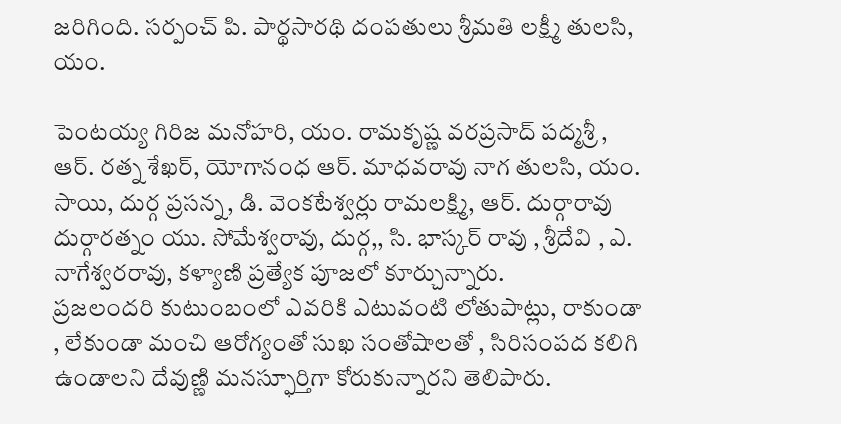జరిగింది. సర్పంచ్ పి. పార్థసారథి దంపతులు శ్రీమతి లక్ష్మీ తులసి, యం.

పెంటయ్య గిరిజ మనోహరి, యం. రామకృష్ణ వరప్రసాద్ పద్మశ్రీ , ఆర్. రత్న శేఖర్, యోగానంధ ఆర్. మాధవరావు నాగ తులసి, యం. సాయి, దుర్గ ప్రసన్న, డి. వెంకటేశ్వర్లు రామలక్ష్మి, ఆర్. దుర్గారావు దుర్గారత్నం యు. సోమేశ్వరావు, దుర్గ,, సి. భాస్కర్ రావు , శ్రీదేవి , ఎ. నాగేశ్వరరావు, కళ్యాణి ప్రత్యేక పూజలో కూర్చున్నారు.
ప్రజలందరి కుటుంబంలో ఎవరికి ఎటువంటి లోతుపాట్లు, రాకుండా , లేకుండా మంచి ఆరోగ్యంతో సుఖ సంతోషాలతో , సిరిసంపద కలిగి ఉండాలని దేవుణ్ణి మనస్ఫూర్తిగా కోరుకున్నారని తెలిపారు.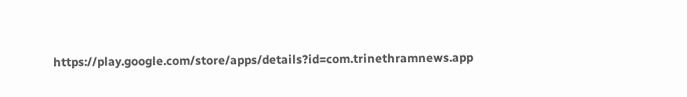https://play.google.com/store/apps/details?id=com.trinethramnews.app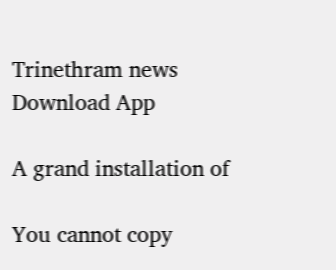Trinethram news
Download App

A grand installation of

You cannot copy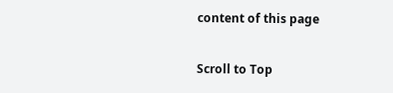content of this page

Scroll to Top